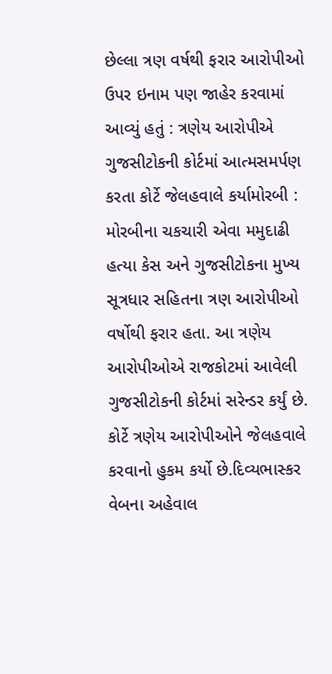છેલ્લા ત્રણ વર્ષથી ફરાર આરોપીઓ ઉપર ઇનામ પણ જાહેર કરવામાં આવ્યું હતું : ત્રણેય આરોપીએ ગુજસીટોકની કોર્ટમાં આત્મસમર્પણ કરતા કોર્ટે જેલહવાલે કર્યામોરબી : મોરબીના ચકચારી એવા મમુદાઢી હત્યા કેસ અને ગુજસીટોકના મુખ્ય સૂત્રધાર સહિતના ત્રણ આરોપીઓ વર્ષોથી ફરાર હતા. આ ત્રણેય આરોપીઓએ રાજકોટમાં આવેલી ગુજસીટોકની કોર્ટમાં સરેન્ડર કર્યું છે. કોર્ટે ત્રણેય આરોપીઓને જેલહવાલે કરવાનો હુકમ કર્યો છે.દિવ્યભાસ્કર વેબના અહેવાલ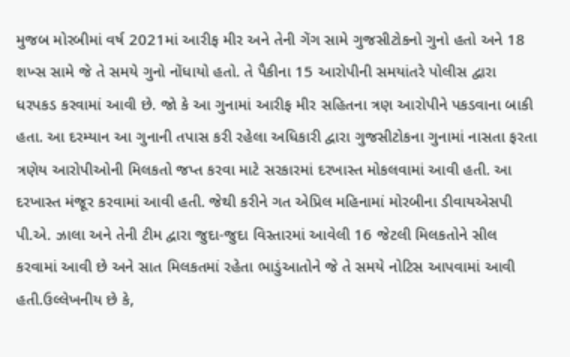મુજબ મોરબીમાં વર્ષ 2021માં આરીફ મીર અને તેની ગેંગ સામે ગુજસીટોકનો ગુનો હતો અને 18 શખ્સ સામે જે તે સમયે ગુનો નોંધાયો હતો. તે પૈકીના 15 આરોપીની સમયાંતરે પોલીસ દ્વારા ધરપકડ કરવામાં આવી છે. જો કે આ ગુનામાં આરીફ મીર સહિતના ત્રણ આરોપીને પકડવાના બાકી હતા. આ દરમ્યાન આ ગુનાની તપાસ કરી રહેલા અધિકારી દ્વારા ગુજસીટોકના ગુનામાં નાસતા ફરતા ત્રણેય આરોપીઓની મિલકતો જપ્ત કરવા માટે સરકારમાં દરખાસ્ત મોકલવામાં આવી હતી. આ દરખાસ્ત મંજૂર કરવામાં આવી હતી. જેથી કરીને ગત એપ્રિલ મહિનામાં મોરબીના ડીવાયએસપી પી.એ. ઝાલા અને તેની ટીમ દ્વારા જુદા-જુદા વિસ્તારમાં આવેલી 16 જેટલી મિલકતોને સીલ કરવામાં આવી છે અને સાત મિલકતમાં રહેતા ભાડુંઆતોને જે તે સમયે નોટિસ આપવામાં આવી હતી.ઉલ્લેખનીય છે કે,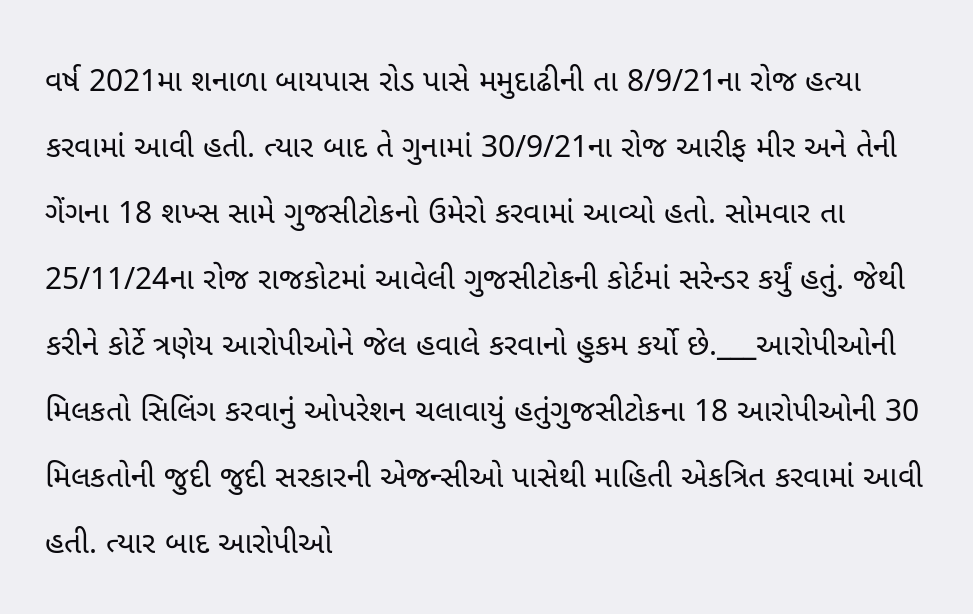વર્ષ 2021મા શનાળા બાયપાસ રોડ પાસે મમુદાઢીની તા 8/9/21ના રોજ હત્યા કરવામાં આવી હતી. ત્યાર બાદ તે ગુનામાં 30/9/21ના રોજ આરીફ મીર અને તેની ગેંગના 18 શખ્સ સામે ગુજસીટોકનો ઉમેરો કરવામાં આવ્યો હતો. સોમવાર તા 25/11/24ના રોજ રાજકોટમાં આવેલી ગુજસીટોકની કોર્ટમાં સરેન્ડર કર્યું હતું. જેથી કરીને કોર્ટે ત્રણેય આરોપીઓને જેલ હવાલે કરવાનો હુકમ કર્યો છે.___આરોપીઓની મિલકતો સિલિંગ કરવાનું ઓપરેશન ચલાવાયું હતુંગુજસીટોકના 18 આરોપીઓની 30 મિલકતોની જુદી જુદી સરકારની એજન્સીઓ પાસેથી માહિતી એકત્રિત કરવામાં આવી હતી. ત્યાર બાદ આરોપીઓ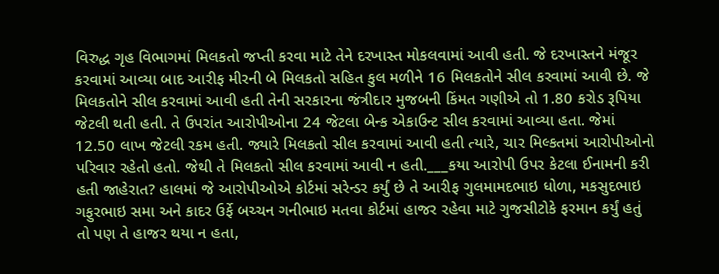વિરુદ્ધ ગૃહ વિભાગમાં મિલકતો જપ્તી કરવા માટે તેને દરખાસ્ત મોકલવામાં આવી હતી. જે દરખાસ્તને મંજૂર કરવામાં આવ્યા બાદ આરીફ મીરની બે મિલકતો સહિત કુલ મળીને 16 મિલકતોને સીલ કરવામાં આવી છે. જે મિલકતોને સીલ કરવામાં આવી હતી તેની સરકારના જંત્રીદાર મુજબની કિંમત ગણીએ તો 1.80 કરોડ રૂપિયા જેટલી થતી હતી. તે ઉપરાંત આરોપીઓના 24 જેટલા બેન્ક એકાઉન્ટ સીલ કરવામાં આવ્યા હતા. જેમાં 12.50 લાખ જેટલી રકમ હતી. જ્યારે મિલકતો સીલ કરવામાં આવી હતી ત્યારે, ચાર મિલ્કતમાં આરોપીઓનો પરિવાર રહેતો હતો. જેથી તે મિલકતો સીલ કરવામાં આવી ન હતી.___કયા આરોપી ઉપર કેટલા ઈનામની કરી હતી જાહેરાત? હાલમાં જે આરોપીઓએ કોર્ટમાં સરેન્ડર કર્યું છે તે આરીફ ગુલમામદભાઇ ધોળા, મકસુદભાઇ ગફુરભાઇ સમા અને કાદર ઉર્ફે બચ્ચન ગનીભાઇ મતવા કોર્ટમાં હાજર રહેવા માટે ગુજસીટોકે ફરમાન કર્યું હતું તો પણ તે હાજર થયા ન હતા,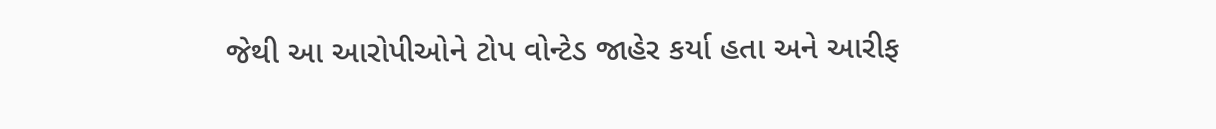જેથી આ આરોપીઓને ટોપ વોન્ટેડ જાહેર કર્યા હતા અને આરીફ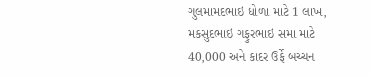ગુલમામદભાઇ ધોળા માટે 1 લાખ, મકસુદભાઇ ગફુરભાઇ સમા માટે 40,000 અને કાદર ઉર્ફે બચ્ચન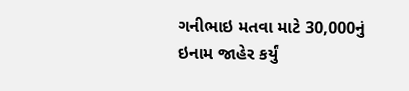ગનીભાઇ મતવા માટે 30,000નું ઇનામ જાહેર કર્યું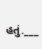હતું.___